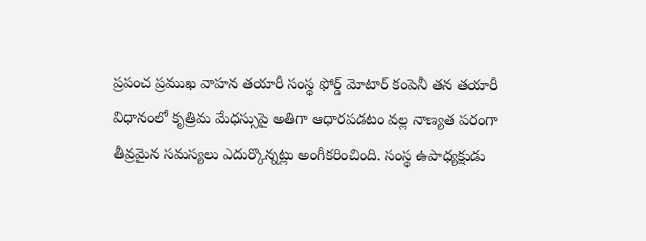ప్రపంచ ప్రముఖ వాహన తయారీ సంస్థ ఫోర్డ్ మోటార్ కంపెనీ తన తయారీ విధానంలో కృత్రిమ మేధస్సుపై అతిగా ఆధారపడటం వల్ల నాణ్యత పరంగా తీవ్రమైన సమస్యలు ఎదుర్కొన్నట్లు అంగీకరించింది. సంస్థ ఉపాధ్యక్షుడు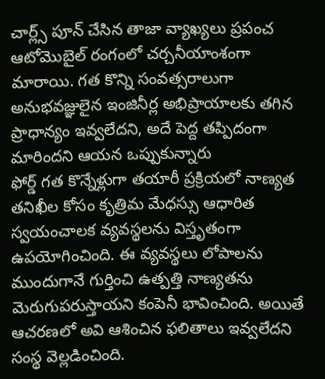చార్ల్స్ పూన్ చేసిన తాజా వ్యాఖ్యలు ప్రపంచ ఆటోమొబైల్ రంగంలో చర్చనీయాంశంగా మారాయి. గత కొన్ని సంవత్సరాలుగా అనుభవజ్ఞులైన ఇంజినీర్ల అభిప్రాయాలకు తగిన ప్రాధాన్యం ఇవ్వలేదని, అదే పెద్ద తప్పిదంగా మారిందని ఆయన ఒప్పుకున్నారు
ఫోర్డ్ గత కొన్నేళ్లుగా తయారీ ప్రక్రియలో నాణ్యత తనిఖీల కోసం కృత్రిమ మేధస్సు ఆధారిత స్వయంచాలక వ్యవస్థలను విస్తృతంగా ఉపయోగించింది. ఈ వ్యవస్థలు లోపాలను ముందుగానే గుర్తించి ఉత్పత్తి నాణ్యతను మెరుగుపరుస్తాయని కంపెనీ భావించింది. అయితే ఆచరణలో అవి ఆశించిన ఫలితాలు ఇవ్వలేదని సంస్థ వెల్లడించింది.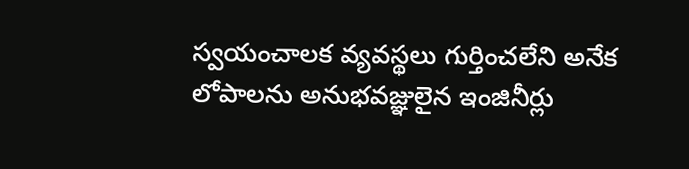స్వయంచాలక వ్యవస్థలు గుర్తించలేని అనేక లోపాలను అనుభవజ్ఞులైన ఇంజినీర్లు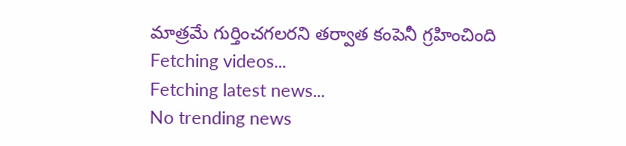మాత్రమే గుర్తించగలరని తర్వాత కంపెనీ గ్రహించింది
Fetching videos...
Fetching latest news...
No trending news